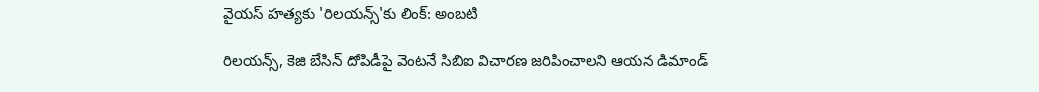వైయస్ హత్యకు 'రిలయన్స్'కు లింక్: అంబటి

రిలయన్స్, కెజి బేసిన్ దోపిడీపై వెంటనే సిబిఐ విచారణ జరిపించాలని ఆయన డిమాండ్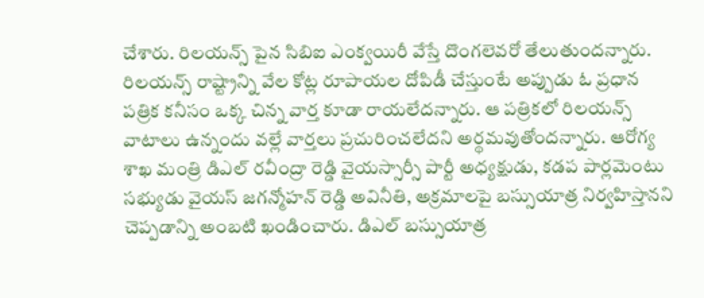చేశారు. రిలయన్స్ పైన సిబిఐ ఎంక్వయిరీ వేస్తే దొంగలెవరో తేలుతుందన్నారు. రిలయన్స్ రాష్ట్రాన్ని వేల కోట్ల రూపాయల దోపిడీ చేస్తుంటే అప్పుడు ఓ ప్రధాన పత్రిక కనీసం ఒక్క చిన్న వార్త కూడా రాయలేదన్నారు. ఆ పత్రికలో రిలయన్స్ వాటాలు ఉన్నందు వల్లే వార్తలు ప్రచురించలేదని అర్థమవుతోందన్నారు. ఆరోగ్య శాఖ మంత్రి డిఎల్ రవీంద్రా రెడ్డి వైయస్సార్సీ పార్టీ అధ్యక్షుడు, కడప పార్లమెంటు సభ్యుడు వైయస్ జగన్మోహన్ రెడ్డి అవినీతి, అక్రమాలపై బస్సుయాత్ర నిర్వహిస్తానని చెప్పడాన్ని అంబటి ఖండించారు. డిఎల్ బస్సుయాత్ర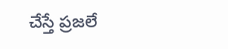చేస్తే ప్రజలే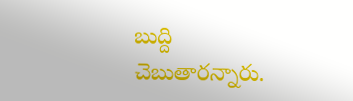బుద్ది చెబుతారన్నారు.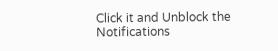Click it and Unblock the Notifications